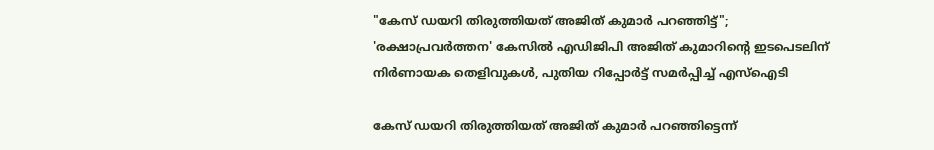"കേസ് ഡയറി തിരുത്തിയത് അജിത് കുമാർ പറഞ്ഞിട്ട്"; 'രക്ഷാപ്രവർത്തന' കേസിൽ എഡിജിപി അജിത് കുമാറിൻ്റെ ഇടപെടലിന് നിർണായക തെളിവുകൾ, പുതിയ റിപ്പോർട്ട് സമർപ്പിച്ച് എസ്ഐടി

കേസ് ഡയറി തിരുത്തിയത് അജിത് കുമാർ പറഞ്ഞിട്ടെന്ന്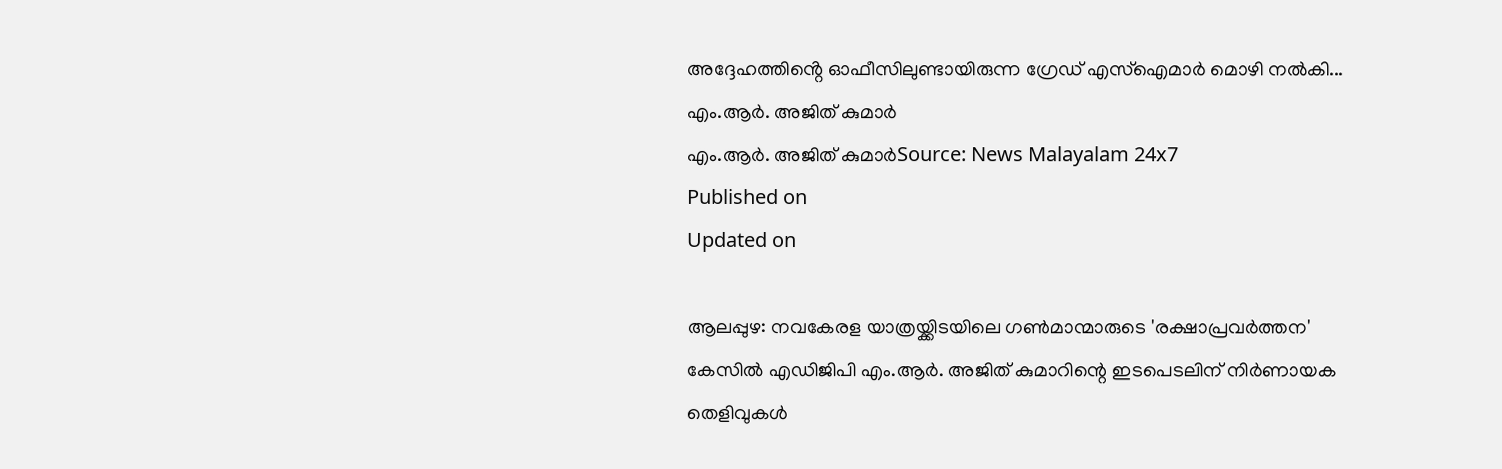അദ്ദേഹത്തിൻ്റെ ഓഫീസിലുണ്ടായിരുന്ന ഗ്രേഡ് എസ്ഐമാർ മൊഴി നൽകി...
എം.ആർ. അജിത് കുമാർ
എം.ആർ. അജിത് കുമാർSource: News Malayalam 24x7
Published on
Updated on

ആലപ്പുഴ: നവകേരള യാത്രയ്ക്കിടയിലെ ഗൺമാന്മാരുടെ 'രക്ഷാപ്രവർത്തന' കേസിൽ എഡിജിപി എം.ആർ. അജിത് കുമാറിന്റെ ഇടപെടലിന് നിർണായക തെളിവുകൾ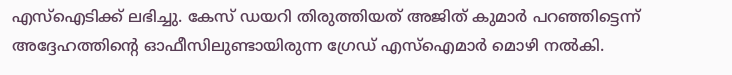എസ്ഐടിക്ക് ലഭിച്ചു. കേസ് ഡയറി തിരുത്തിയത് അജിത് കുമാർ പറഞ്ഞിട്ടെന്ന് അദ്ദേഹത്തിൻ്റെ ഓഫീസിലുണ്ടായിരുന്ന ഗ്രേഡ് എസ്ഐമാർ മൊഴി നൽകി.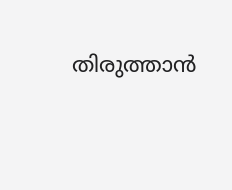തിരുത്താൻ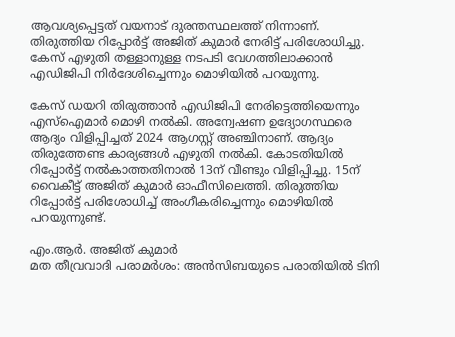ആവശ്യപ്പെട്ടത് വയനാട് ദുരന്തസ്ഥലത്ത് നിന്നാണ്. തിരുത്തിയ റിപ്പോർട്ട് അജിത് കുമാർ നേരിട്ട് പരിശോധിച്ചു. കേസ് എഴുതി തള്ളാനുള്ള നടപടി വേഗത്തിലാക്കാൻ എഡിജിപി നിർദേശിച്ചെന്നും മൊഴിയിൽ പറയുന്നു.

കേസ് ഡയറി തിരുത്താൻ എഡിജിപി നേരിട്ടെത്തിയെന്നും എസ്ഐമാർ മൊഴി നൽകി. അന്വേഷണ ഉദ്യോഗസ്ഥരെ ആദ്യം വിളിപ്പിച്ചത് 2024 ആഗസ്റ്റ് അഞ്ചിനാണ്. ആദ്യം തിരുത്തേണ്ട കാര്യങ്ങൾ എഴുതി നൽകി. കോടതിയിൽ റിപ്പോർട്ട് നൽകാത്തതിനാൽ 13ന് വീണ്ടും വിളിപ്പിച്ചു. 15ന് വൈകീട്ട് അജിത് കുമാർ ഓഫീസിലെത്തി. തിരുത്തിയ റിപ്പോർട്ട് പരിശോധിച്ച് അംഗീകരിച്ചെന്നും മൊഴിയിൽ പറയുന്നുണ്ട്.

എം.ആർ. അജിത് കുമാർ
മത തീവ്രവാദി പരാമർശം: അൻസിബയുടെ പരാതിയിൽ ടിനി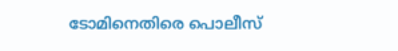ടോമിനെതിരെ പൊലീസ്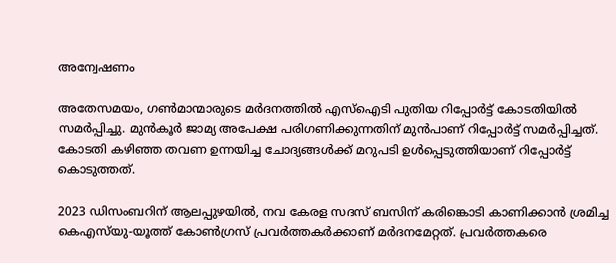അന്വേഷണം

അതേസമയം, ഗൺമാന്മാരുടെ മർദനത്തിൽ എസ്ഐടി പുതിയ റിപ്പോർട്ട് കോടതിയിൽ സമർപ്പിച്ചു. മുൻകൂർ ജാമ്യ അപേക്ഷ പരിഗണിക്കുന്നതിന് മുൻപാണ് റിപ്പോർട്ട് സമർപ്പിച്ചത്. കോടതി കഴിഞ്ഞ തവണ ഉന്നയിച്ച ചോദ്യങ്ങൾക്ക് മറുപടി ഉൾപ്പെടുത്തിയാണ് റിപ്പോർട്ട് കൊടുത്തത്.

2023 ഡിസംബറിന് ആലപ്പുഴയില്‍, നവ കേരള സദസ് ബസിന് കരിങ്കൊടി കാണിക്കാന്‍ ശ്രമിച്ച കെഎസ്‌യു-യൂത്ത് കോണ്‍ഗ്രസ് പ്രവര്‍ത്തകര്‍ക്കാണ് മര്‍ദനമേറ്റത്. പ്രവര്‍ത്തകരെ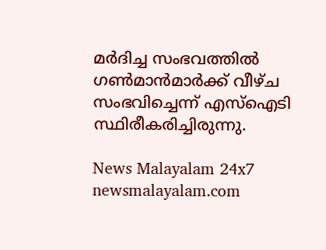മര്‍ദിച്ച സംഭവത്തിൽ ഗൺമാൻമാർക്ക് വീഴ്ച സംഭവിച്ചെന്ന് എസ്ഐടി സ്ഥിരീകരിച്ചിരുന്നു.

News Malayalam 24x7
newsmalayalam.com